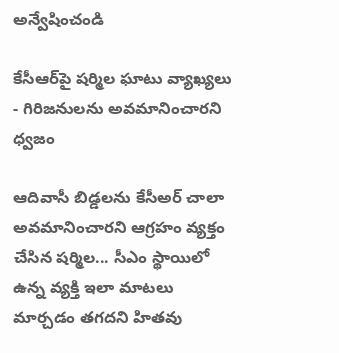అన్వేషించండి

కేసీఆర్‌పై షర్మిల ఘాటు వ్యాఖ్యలు - గిరిజనులను అవమానించారని ధ్వజం

ఆదివాసీ బిడ్డలను కేసీఅర్ చాలా అవమానించారని ఆగ్రహం వ్యక్తం చేసిన షర్మిల... సీఎం స్థాయిలో ఉన్న వ్యక్తి ఇలా మాటలు మార్చడం తగదని హితవు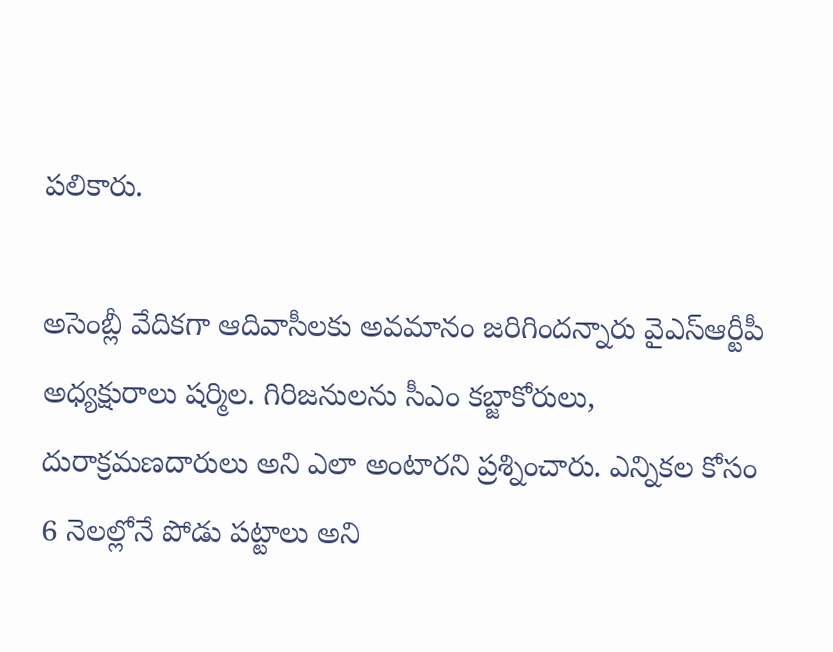పలికారు.

అసెంబ్లీ వేదికగా ఆదివాసీలకు అవమానం జరిగిందన్నారు వైఎస్‌ఆర్టీపీ అధ్యక్షురాలు షర్మిల. గిరిజనులను సీఎం కబ్జాకోరులు, దురాక్రమణదారులు అని ఎలా అంటారని ప్రశ్నించారు. ఎన్నికల కోసం 6 నెలల్లోనే పోడు పట్టాలు అని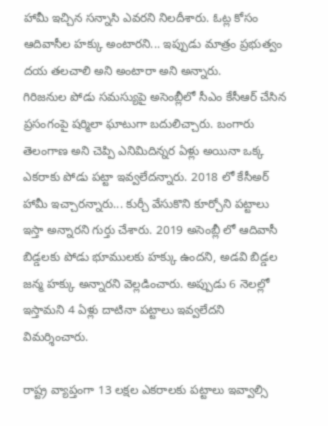హామీ ఇచ్చిన సన్నాసి ఎవరని నిలదీశారు. ఓట్ల కోసం ఆదివాసీల హక్కు అంటారని... ఇప్పుడు మాత్రం ప్రభుత్వం దయ తలచాలి అని అంటారా అని అన్నారు.
గిరిజనుల పోడు సమస్యుపై అసెంబ్లీలో సీఎం కేసీఆర్‌ చేసిన ప్రసంగంపై షర్మిలా ఘాటుగా బదులిచ్చారు. బంగారు తెలంగాణ అని చెప్పి ఎనిమిదిన్నర ఏళ్లు అయినా ఒక్క ఎకరాకు పోడు పట్టా ఇవ్వలేదన్నారు. 2018 లో కేసీఅర్ హామీ ఇచ్చారన్నారు... కుర్చీ వేసుకొని కూర్చోని పట్టాలు ఇస్తా అన్నారని గుర్తు చేశారు. 2019 అసెంబ్లీ లో ఆదివాసీ బిడ్డలకు పోడు భూములకు హక్కు ఉందని, అడవి బిడ్డల జన్మ హక్కు అన్నారని వెల్లడించారు. అప్పుడు 6 నెలల్లో ఇస్తామని 4 ఏళ్లు దాటినా పట్టాలు ఇవ్వలేదని విమర్శించారు.

రాష్ట్ర వ్యాప్తంగా 13 లక్షల ఎకరాలకు పట్టాలు ఇవ్వాల్సి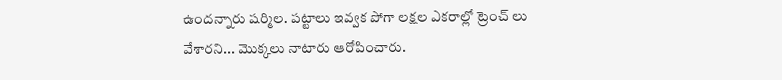ఉందన్నారు షర్మిల. పట్టాలు ఇవ్వక పోగా లక్షల ఎకరాల్లో ట్రెంచ్ లు వేశారని... మొక్కలు నాటారు ఆరోపించారు.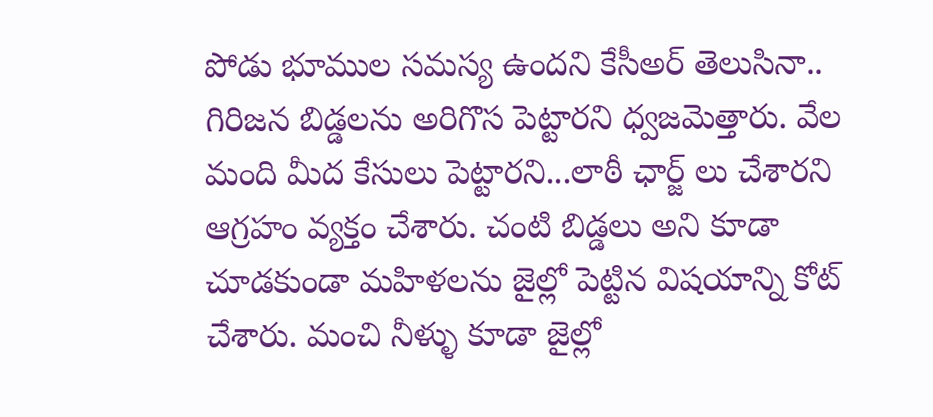పోడు భూముల సమస్య ఉందని కేసీఅర్ తెలుసినా.. గిరిజన బిడ్డలను అరిగొస పెట్టారని ధ్వజమెత్తారు. వేల మంది మీద కేసులు పెట్టారని...లాఠీ ఛార్జ్ లు చేశారని ఆగ్రహం వ్యక్తం చేశారు. చంటి బిడ్డలు అని కూడా చూడకుండా మహిళలను జైల్లో పెట్టిన విషయాన్ని కోట్ చేశారు. మంచి నీళ్ళు కూడా జైల్లో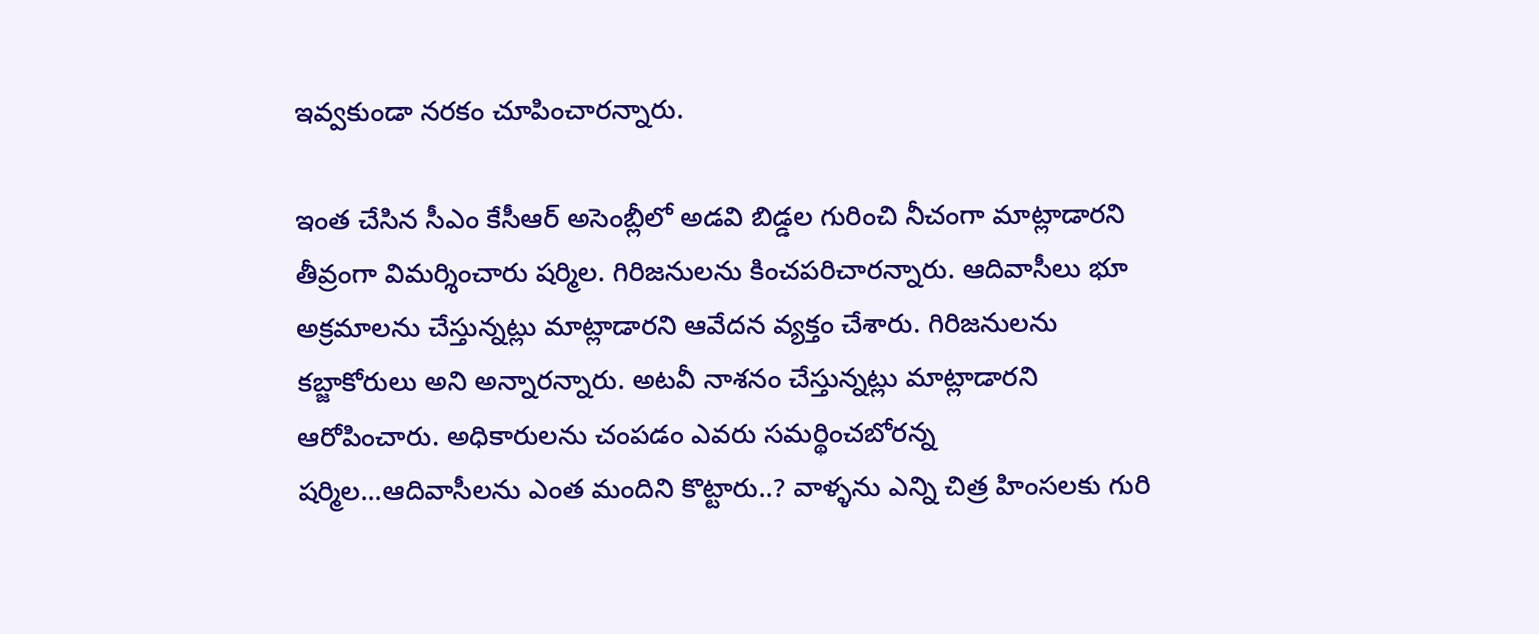ఇవ్వకుండా నరకం చూపించారన్నారు.

ఇంత చేసిన సీఎం కేసీఆర్‌ అసెంబ్లీలో అడవి బిడ్డల గురించి నీచంగా మాట్లాడారని తీవ్రంగా విమర్శించారు షర్మిల. గిరిజనులను కించపరిచారన్నారు. ఆదివాసీలు భూ అక్రమాలను చేస్తున్నట్లు మాట్లాడారని ఆవేదన వ్యక్తం చేశారు. గిరిజనులను కబ్జాకోరులు అని అన్నారన్నారు. అటవీ నాశనం చేస్తున్నట్లు మాట్లాడారని ఆరోపించారు. అధికారులను చంపడం ఎవరు సమర్థించబోరన్న షర్మిల...ఆదివాసీలను ఎంత మందిని కొట్టారు..? వాళ్ళను ఎన్ని చిత్ర హింసలకు గురి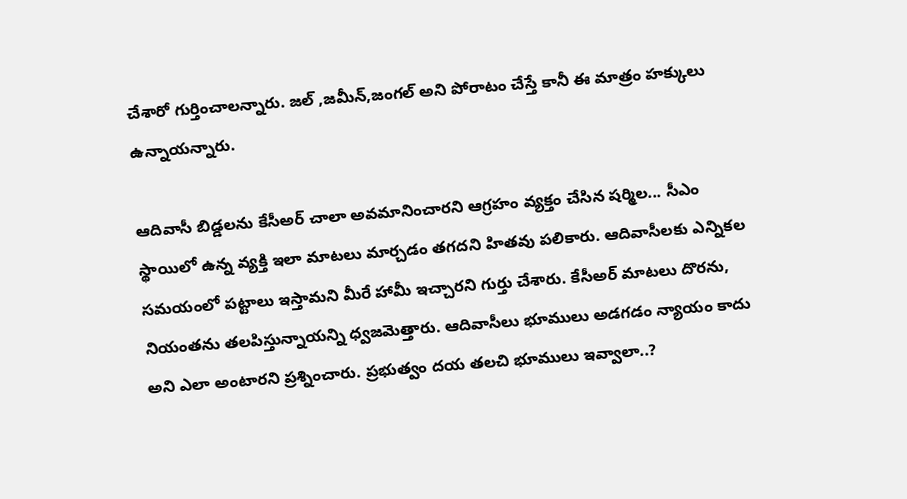చేశారో గుర్తించాలన్నారు. జల్ ,జమీన్,జంగల్ అని పోరాటం చేస్తే కానీ ఈ మాత్రం హక్కులు ఉన్నాయన్నారు.

ఆదివాసీ బిడ్డలను కేసీఅర్ చాలా అవమానించారని ఆగ్రహం వ్యక్తం చేసిన షర్మిల... సీఎం స్థాయిలో ఉన్న వ్యక్తి ఇలా మాటలు మార్చడం తగదని హితవు పలికారు. ఆదివాసీలకు ఎన్నికల సమయంలో పట్టాలు ఇస్తామని మీరే హామీ ఇచ్చారని గుర్తు చేశారు. కేసీఅర్ మాటలు దొరను, నియంతను తలపిస్తున్నాయన్ని ధ్వజమెత్తారు. ఆదివాసీలు భూములు అడగడం న్యాయం కాదు అని ఎలా అంటారని ప్రశ్నించారు. ప్రభుత్వం దయ తలచి భూములు ఇవ్వాలా..?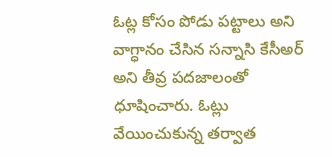ఓట్ల కోసం పోడు పట్టాలు అని వాగ్ధానం చేసిన సన్నాసి కేసీఅర్ అని తీవ్ర పదజాలంతో ధూషించారు. ఓట్లు వేయించుకున్న తర్వాత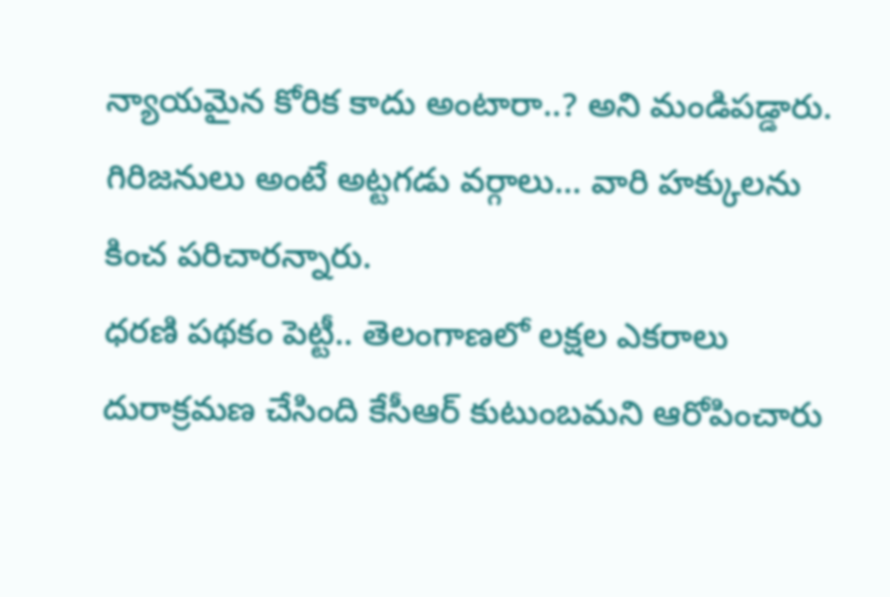న్యాయమైన కోరిక కాదు అంటారా..? అని మండిపడ్డారు. గిరిజనులు అంటే అట్టగడు వర్గాలు... వారి హక్కులను కించ పరిచారన్నారు.
ధరణి పథకం పెట్టీ.. తెలంగాణలో లక్షల ఎకరాలు దురాక్రమణ చేసింది కేసీఆర్‌ కుటుంబమని ఆరోపించారు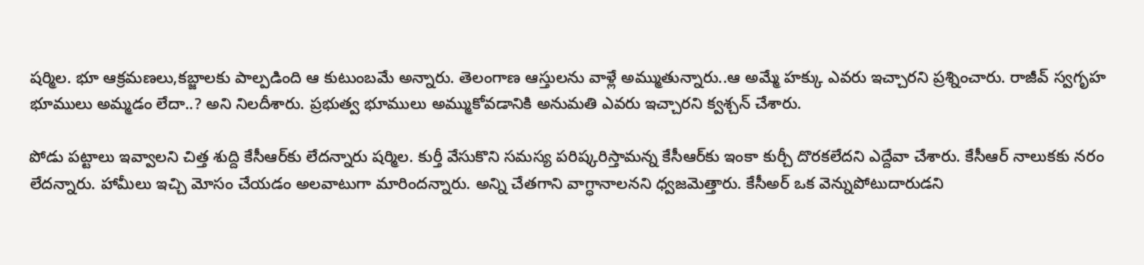షర్మిల. భూ ఆక్రమణలు,కబ్జాలకు పాల్పడింది ఆ కుటుంబమే అన్నారు. తెలంగాణ ఆస్తులను వాళ్లే అమ్ముతున్నారు..ఆ అమ్మే హక్కు ఎవరు ఇచ్చారని ప్రశ్నించారు. రాజీవ్ స్వగృహ భూములు అమ్మడం లేదా..? అని నిలదీశారు. ప్రభుత్వ భూములు అమ్ముకోవడానికి అనుమతి ఎవరు ఇచ్చారని క్వశ్చన్ చేశారు.

పోడు పట్టాలు ఇవ్వాలని చిత్త శుద్ది కేసీఆర్‌కు లేదన్నారు షర్మిల. కుర్తీ వేసుకొని సమస్య పరిష్కరిస్తామన్న కేసీఆర్‌కు ఇంకా కుర్చీ దొరకలేదని ఎద్దేవా చేశారు. కేసీఆర్‌ నాలుకకు నరం లేదన్నారు. హామీలు ఇచ్చి మోసం చేయడం అలవాటుగా మారిందన్నారు. అన్ని చేతగాని వాగ్ధానాలనని ధ్వజమెత్తారు. కేసీఅర్ ఒక వెన్నుపోటుదారుడని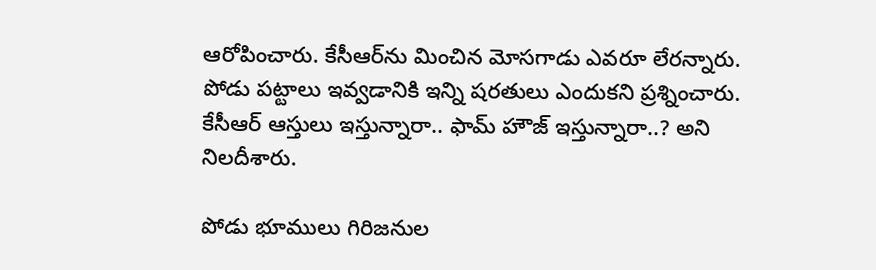ఆరోపించారు. కేసీఆర్‌ను మించిన మోసగాడు ఎవరూ లేరన్నారు. పోడు పట్టాలు ఇవ్వడానికి ఇన్ని షరతులు ఎందుకని ప్రశ్నించారు. కేసీఆర్‌ ఆస్తులు ఇస్తున్నారా.. ఫామ్ హౌజ్ ఇస్తున్నారా..? అని నిలదీశారు.

పోడు భూములు గిరిజనుల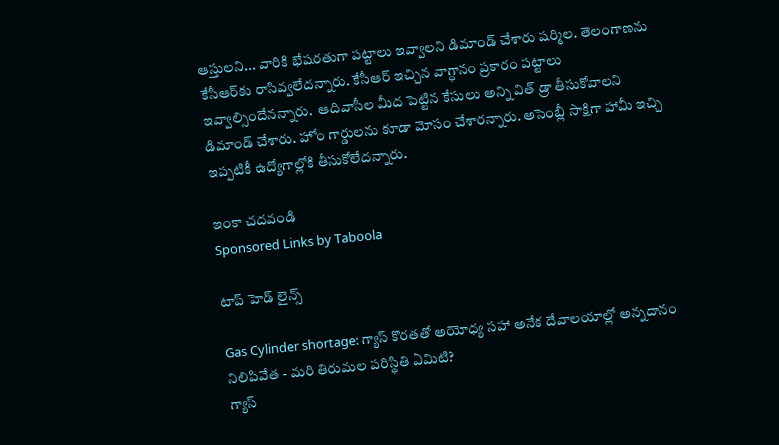ఆస్తులని... వారికి భేషరతుగా పట్టాలు ఇవ్వాలని డిమాండ్ చేశారు షర్మిల. తెలంగాణను కేసీఆర్‌కు రాసివ్వలేదన్నారు. కేసీఆర్‌ ఇచ్చిన వాగ్ధానం ప్రకారం పట్టాలు ఇవ్వాల్సిందేనన్నారు.  ఆదివాసీల మీద పెట్టిన కేసులు అన్ని విత్ డ్రా తీసుకోవాలని డిమాండ్ చేశారు. హోం గార్డులను కూడా మోసం చేశారన్నారు. అసెంబ్లీ సాక్షిగా హామీ ఇచ్చి ఇప్పటికీ ఉద్యోగాల్లోకి తీసుకోలేదన్నారు.

ఇంకా చదవండి
Sponsored Links by Taboola

టాప్ హెడ్ లైన్స్

Gas Cylinder shortage: గ్యాస్ కొరతతో అయోధ్య సహా అనేక దేవాలయాల్లో అన్నదానం నిలిపివేత - మరి తిరుమల పరిస్థితి ఏమిటి?
గ్యాస్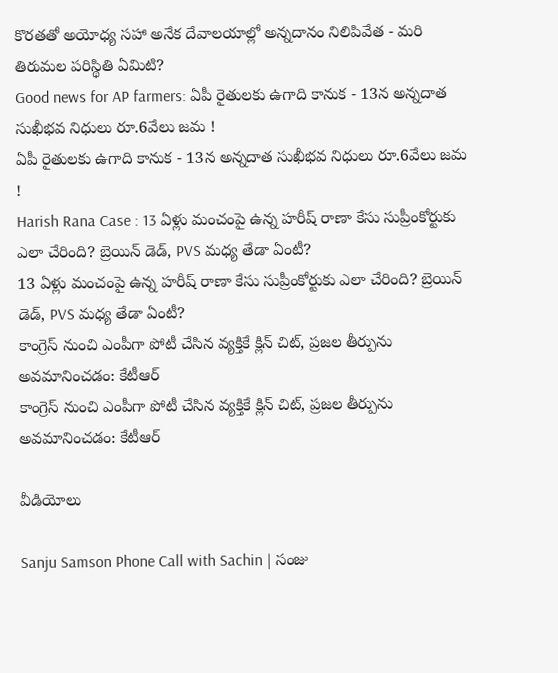కొరతతో అయోధ్య సహా అనేక దేవాలయాల్లో అన్నదానం నిలిపివేత - మరి తిరుమల పరిస్థితి ఏమిటి?
Good news for AP farmers: ఏపీ రైతులకు ఉగాది కానుక - 13న అన్నదాత సుఖీభవ నిధులు రూ.6వేలు జమ !
ఏపీ రైతులకు ఉగాది కానుక - 13న అన్నదాత సుఖీభవ నిధులు రూ.6వేలు జమ !
Harish Rana Case : 13 ఏళ్లు మంచంపై ఉన్న హరీష్‌ రాణా కేసు సుప్రీంకోర్టుకు ఎలా చేరింది? బ్రెయిన్ డెడ్, PVS మధ్య తేడా ఏంటీ?
13 ఏళ్లు మంచంపై ఉన్న హరీష్‌ రాణా కేసు సుప్రీంకోర్టుకు ఎలా చేరింది? బ్రెయిన్ డెడ్, PVS మధ్య తేడా ఏంటీ?
కాంగ్రెస్ నుంచి ఎంపీగా పోటీ చేసిన వ్యక్తికే క్లిన్ చిట్, ప్రజల తీర్పును అవమానించడం: కేటీఆర్
కాంగ్రెస్ నుంచి ఎంపీగా పోటీ చేసిన వ్యక్తికే క్లిన్ చిట్, ప్రజల తీర్పును అవమానించడం: కేటీఆర్

వీడియోలు

Sanju Samson Phone Call with Sachin | సంజు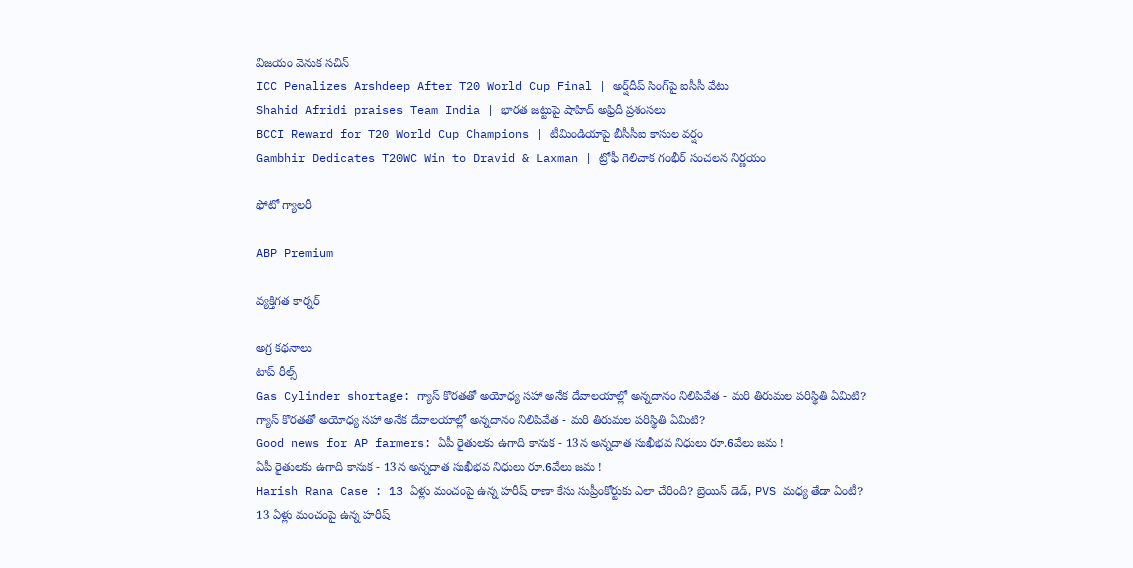విజయం వెనుక సచిన్
ICC Penalizes Arshdeep After T20 World Cup Final | అర్ష్‌దీప్ సింగ్‌పై ఐసీసీ వేటు
Shahid Afridi praises Team India | భారత జట్టుపై షాహిద్ అఫ్రిదీ ప్రశంసలు
BCCI Reward for T20 World Cup Champions | టీమిండియాపై బీసీసీఐ కాసుల వర్షం
Gambhir Dedicates T20WC Win to Dravid & Laxman | ట్రోఫీ గెలిచాక గంభీర్ సంచలన నిర్ణయం

ఫోటో గ్యాలరీ

ABP Premium

వ్యక్తిగత కార్నర్

అగ్ర కథనాలు
టాప్ రీల్స్
Gas Cylinder shortage: గ్యాస్ కొరతతో అయోధ్య సహా అనేక దేవాలయాల్లో అన్నదానం నిలిపివేత - మరి తిరుమల పరిస్థితి ఏమిటి?
గ్యాస్ కొరతతో అయోధ్య సహా అనేక దేవాలయాల్లో అన్నదానం నిలిపివేత - మరి తిరుమల పరిస్థితి ఏమిటి?
Good news for AP farmers: ఏపీ రైతులకు ఉగాది కానుక - 13న అన్నదాత సుఖీభవ నిధులు రూ.6వేలు జమ !
ఏపీ రైతులకు ఉగాది కానుక - 13న అన్నదాత సుఖీభవ నిధులు రూ.6వేలు జమ !
Harish Rana Case : 13 ఏళ్లు మంచంపై ఉన్న హరీష్‌ రాణా కేసు సుప్రీంకోర్టుకు ఎలా చేరింది? బ్రెయిన్ డెడ్, PVS మధ్య తేడా ఏంటీ?
13 ఏళ్లు మంచంపై ఉన్న హరీష్‌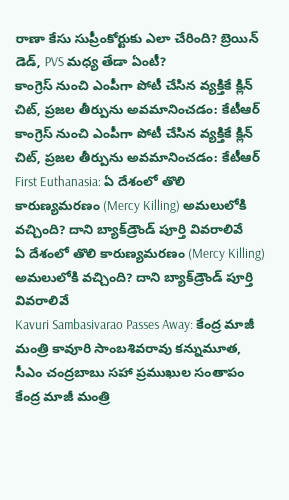రాణా కేసు సుప్రీంకోర్టుకు ఎలా చేరింది? బ్రెయిన్ డెడ్, PVS మధ్య తేడా ఏంటీ?
కాంగ్రెస్ నుంచి ఎంపీగా పోటీ చేసిన వ్యక్తికే క్లిన్ చిట్, ప్రజల తీర్పును అవమానించడం: కేటీఆర్
కాంగ్రెస్ నుంచి ఎంపీగా పోటీ చేసిన వ్యక్తికే క్లిన్ చిట్, ప్రజల తీర్పును అవమానించడం: కేటీఆర్
First Euthanasia: ఏ దేశంలో తొలి కారుణ్యమరణం (Mercy Killing) అమలులోకి వచ్చింది? దాని బ్యాక్‌డ్రౌండ్ పూర్తి వివరాలివే
ఏ దేశంలో తొలి కారుణ్యమరణం (Mercy Killing) అమలులోకి వచ్చింది? దాని బ్యాక్‌డ్రౌండ్ పూర్తి వివరాలివే
Kavuri Sambasivarao Passes Away: కేంద్ర మాజీ మంత్రి కావూరి సాంబశివరావు కన్నుమూత, సీఎం చంద్రబాబు సహా ప్రముఖుల సంతాపం
కేంద్ర మాజీ మంత్రి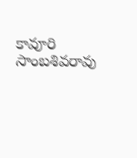కావూరి సాంబశివరావు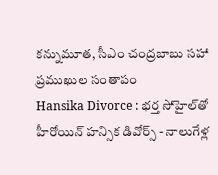కన్నుమూత, సీఎం చంద్రబాబు సహా ప్రముఖుల సంతాపం
Hansika Divorce : భర్త సోహైల్‌తో హీరోయిన్ హన్సిక డివోర్స్ - నాలుగేళ్ల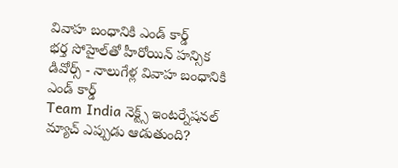వివాహ బంధానికి ఎండ్ కార్డ్
భర్త సోహైల్‌తో హీరోయిన్ హన్సిక డివోర్స్ - నాలుగేళ్ల వివాహ బంధానికి ఎండ్ కార్డ్
Team India నెక్ట్స్ ఇంటర్నేషనల్ మ్యాచ్ ఎప్పుడు ఆడుతుంది?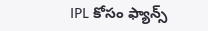IPL కోసం ఫ్యాన్స్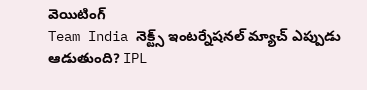వెయిటింగ్
Team India నెక్ట్స్ ఇంటర్నేషనల్ మ్యాచ్ ఎప్పుడు ఆడుతుంది? IPL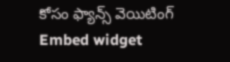కోసం ఫ్యాన్స్ వెయిటింగ్
Embed widget